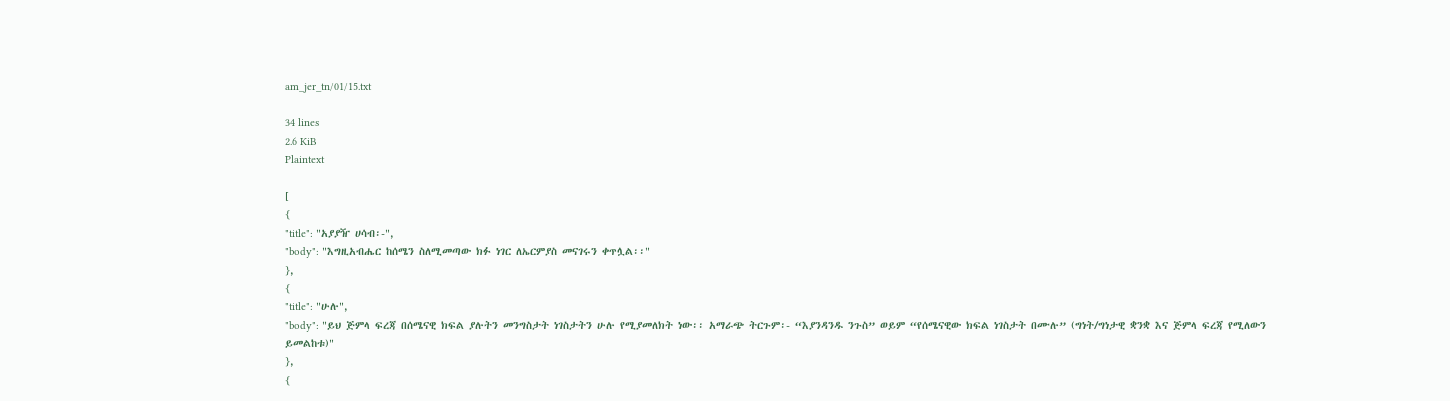am_jer_tn/01/15.txt

34 lines
2.6 KiB
Plaintext

[
{
"title": "አያያዥ ሀሳብ፡-",
"body": "እግዚአብሔር ከሰሜን ስለሚመጣው ክፉ ነገር ለኤርምያስ መናገሩን ቀጥሏል፡፡"
},
{
"title": "ሁሉ",
"body": "ይህ ጅምላ ፍረጃ በሰሜናዊ ክፍል ያሉትን መንግስታት ነገስታትን ሁሉ የሚያመለክት ነው፡፡ አማራጭ ትርጉም፡- “እያንዳንዱ ንጉስ” ወይም “የሰሜናዊው ክፍል ነገስታት በሙሉ” (ግነት/ግነታዊ ቋንቋ እና ጅምላ ፍረጃ የሚለውን ይመልከቱ)"
},
{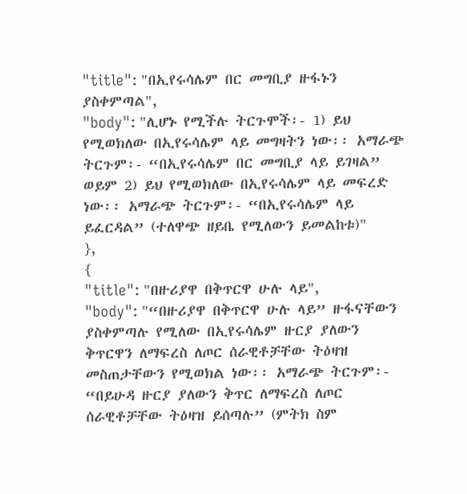"title": "በኢየሩሳሌም በር መግቢያ ዙፋኑን ያስቀምጣል",
"body": "ሊሆኑ የሚችሉ ትርጉሞች፡- 1) ይህ የሚወክለው በኢየሩሳሌም ላይ መግዛትን ነው፡፡ አማራጭ ትርጉም፡- “በኢየሩሳሌም በር መግቢያ ላይ ይገዛል” ወይም 2) ይህ የሚወክለው በኢየሩሳሌም ላይ መፍረድ ነው፡፡ አማራጭ ትርጉም፡- “በኢየሩሳሌም ላይ ይፈርዳል” (ተለዋጭ ዘይቤ የሚለውን ይመልከቱ)"
},
{
"title": "በዙሪያዋ በቅጥርዋ ሁሉ ላይ",
"body": "“በዙሪያዋ በቅጥርዋ ሁሉ ላይ” ዙፋናቸውን ያስቀምጣሉ የሚለው በኢየሩሳሌም ዙርያ ያለውን ቅጥርዋን ለማፍረስ ለጦር ሰራዊቶቻቸው ትዕዛዝ መስጠታቸውን የሚወክል ነው፡፡ አማራጭ ትርጉም፡- “በይሁዳ ዙርያ ያለውን ቅጥር ለማፍረስ ለጦር ሰራዊቶቻቸው ትዕዛዝ ይሰጣሉ” (ምትክ ስም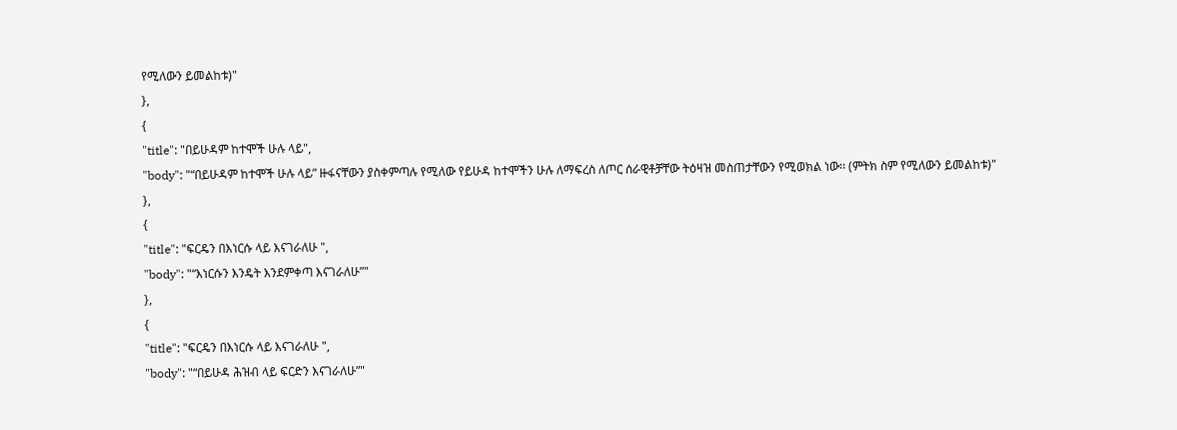የሚለውን ይመልከቱ)"
},
{
"title": "በይሁዳም ከተሞች ሁሉ ላይ",
"body": "“በይሁዳም ከተሞች ሁሉ ላይ” ዙፋናቸውን ያስቀምጣሉ የሚለው የይሁዳ ከተሞችን ሁሉ ለማፍረስ ለጦር ሰራዊቶቻቸው ትዕዛዝ መስጠታቸውን የሚወክል ነው፡፡ (ምትክ ስም የሚለውን ይመልከቱ)"
},
{
"title": "ፍርዴን በእነርሱ ላይ እናገራለሁ ",
"body": "“እነርሱን እንዴት እንደምቀጣ እናገራለሁ”"
},
{
"title": "ፍርዴን በእነርሱ ላይ እናገራለሁ ",
"body": "“በይሁዳ ሕዝብ ላይ ፍርድን እናገራለሁ”"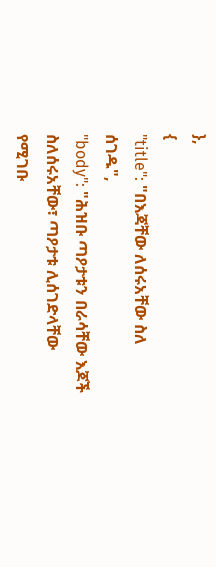},
{
"title": "በእጃቸው ለሰሩአቸው ስለ ሰገዱ",
"body": "ሕዝቡ ጣዖታቱን በራሳቸው እጆች ስለሰሩአቸው፣ ጣዖታቱ ሊሰገድላቸው የሚገቡ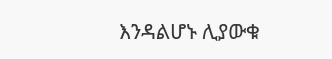እንዳልሆኑ ሊያውቁ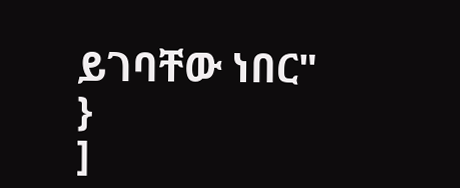ይገባቸው ነበር"
}
]